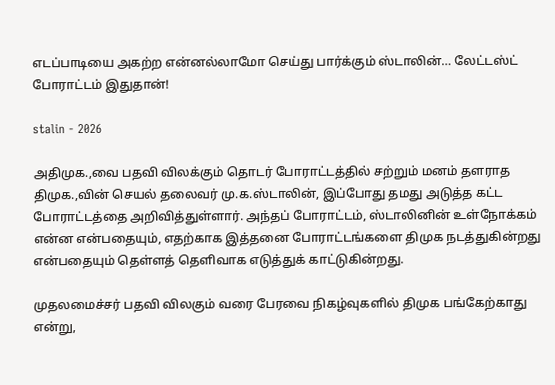எடப்பாடியை அகற்ற என்னல்லாமோ செய்து பார்க்கும் ஸ்டாலின்… லேட்டஸ்ட் போராட்டம் இதுதான்!

stalin - 2026

அதிமுக.,வை பதவி விலக்கும் தொடர் போராட்டத்தில் சற்றும் மனம் தளராத திமுக.,வின் செயல் தலைவர் மு.க.ஸ்டாலின், இப்போது தமது அடுத்த கட்ட போராட்டத்தை அறிவித்துள்ளார். அந்தப் போராட்டம், ஸ்டாலினின் உள்நோக்கம் என்ன என்பதையும், எதற்காக இத்தனை போராட்டங்களை திமுக நடத்துகின்றது என்பதையும் தெள்ளத் தெளிவாக எடுத்துக் காட்டுகின்றது.

முதலமைச்சர் பதவி விலகும் வரை பேரவை நிகழ்வுகளில் திமுக பங்கேற்காது என்று,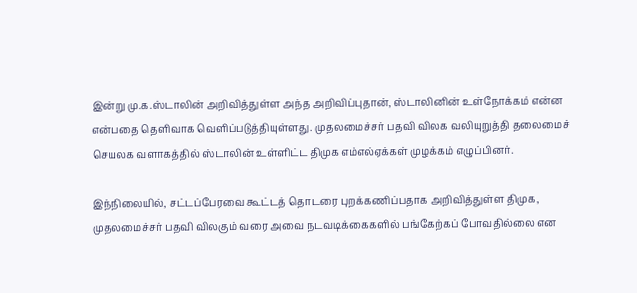இன்று மு.க.ஸ்டாலின் அறிவித்துள்ள அந்த அறிவிப்புதான், ஸ்டாலினின் உள்நோக்கம் என்ன என்பதை தெளிவாக வெளிப்படுத்தியுள்ளது. முதலமைச்சர் பதவி விலக வலியுறுத்தி தலைமைச் செயலக வளாகத்தில் ஸ்டாலின் உள்ளிட்ட திமுக எம்எல்ஏக்கள் முழக்கம் எழுப்பினர்.

இந்நிலையில், சட்டப்பேரவை கூட்டத் தொடரை புறக்கணிப்பதாக அறிவித்துள்ள திமுக, முதலமைச்சர் பதவி விலகும் வரை அவை நடவடிக்கைகளில் பங்கேற்கப் போவதில்லை என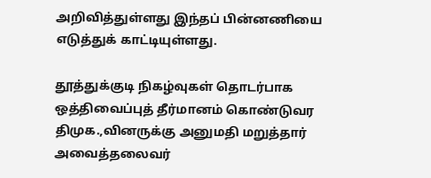அறிவித்துள்ளது இந்தப் பின்னணியை எடுத்துக் காட்டியுள்ளது.

தூத்துக்குடி நிகழ்வுகள் தொடர்பாக ஒத்திவைப்புத் தீர்மானம் கொண்டுவர திமுக.,வினருக்கு அனுமதி மறுத்தார் அவைத்தலைவர்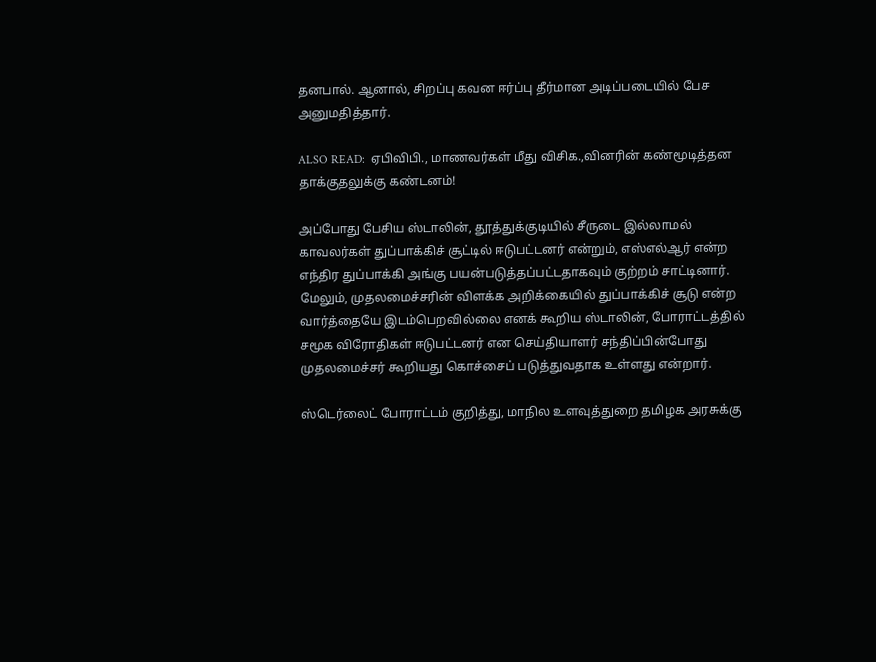தனபால். ஆனால், சிறப்பு கவன ஈர்ப்பு தீர்மான அடிப்படையில் பேச அனுமதித்தார்.

ALSO READ:  ஏபிவிபி., மாணவர்கள் மீது விசிக.,வினரின் கண்மூடித்தன தாக்குதலுக்கு கண்டனம்!

அப்போது பேசிய ஸ்டாலின், தூத்துக்குடியில் சீருடை இல்லாமல் காவலர்கள் துப்பாக்கிச் சூட்டில் ஈடுபட்டனர் என்றும், எஸ்எல்ஆர் என்ற எந்திர துப்பாக்கி அங்கு பயன்படுத்தப்பட்டதாகவும் குற்றம் சாட்டினார். மேலும், முதலமைச்சரின் விளக்க அறிக்கையில் துப்பாக்கிச் சூடு என்ற வார்த்தையே இடம்பெறவில்லை எனக் கூறிய ஸ்டாலின், போராட்டத்தில் சமூக விரோதிகள் ஈடுபட்டனர் என செய்தியாளர் சந்திப்பின்போது முதலமைச்சர் கூறியது கொச்சைப் படுத்துவதாக உள்ளது என்றார்.

ஸ்டெர்லைட் போராட்டம் குறித்து, மாநில உளவுத்துறை தமிழக அரசுக்கு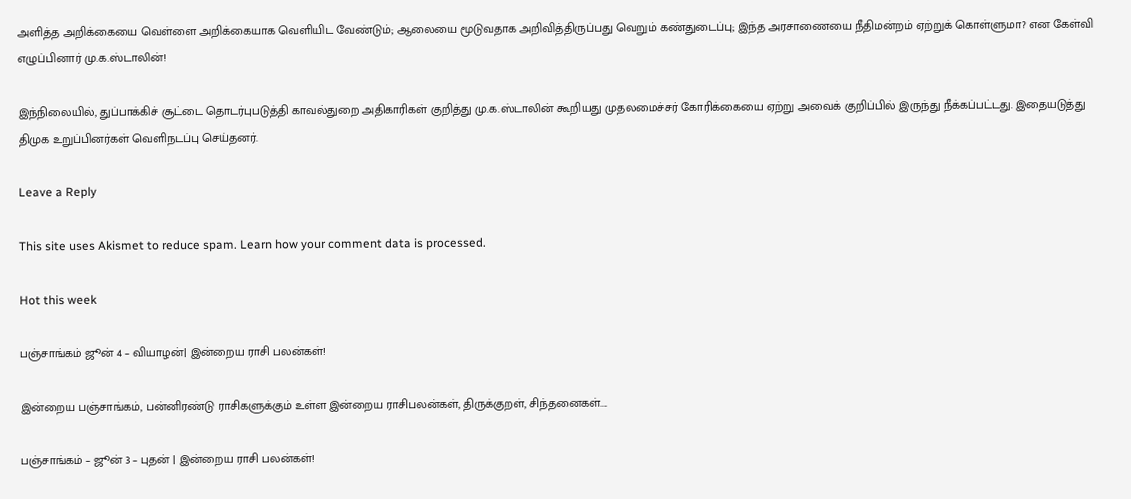அளித்த அறிக்கையை வெள்ளை அறிக்கையாக வெளியிட வேண்டும்; ஆலையை மூடுவதாக அறிவித்திருப்பது வெறும் கண்துடைப்பு; இந்த அரசாணையை நீதிமன்றம் ஏற்றுக் கொள்ளுமா? என கேள்வி எழுப்பினார் மு.க.ஸ்டாலின்!

இந்நிலையில், துப்பாக்கிச் சூட்டை தொடர்புபடுத்தி காவல்துறை அதிகாரிகள் குறித்து மு.க.ஸ்டாலின் கூறியது முதலமைச்சர் கோரிக்கையை ஏற்று அவைக் குறிப்பில் இருந்து நீக்கப்பட்டது. இதையடுத்து திமுக உறுப்பினர்கள் வெளிநடப்பு செய்தனர்.

Leave a Reply

This site uses Akismet to reduce spam. Learn how your comment data is processed.

Hot this week

பஞ்சாங்கம் ஜூன் 4 – வியாழன்| இன்றைய ராசி பலன்கள்!

இன்றைய பஞ்சாங்கம், பன்னிரண்டு ராசிகளுக்கும் உள்ள இன்றைய ராசிபலன்கள், திருக்குறள், சிந்தனைகள்....

பஞ்சாங்கம் – ஜூன் 3 – புதன் | இன்றைய ராசி பலன்கள்!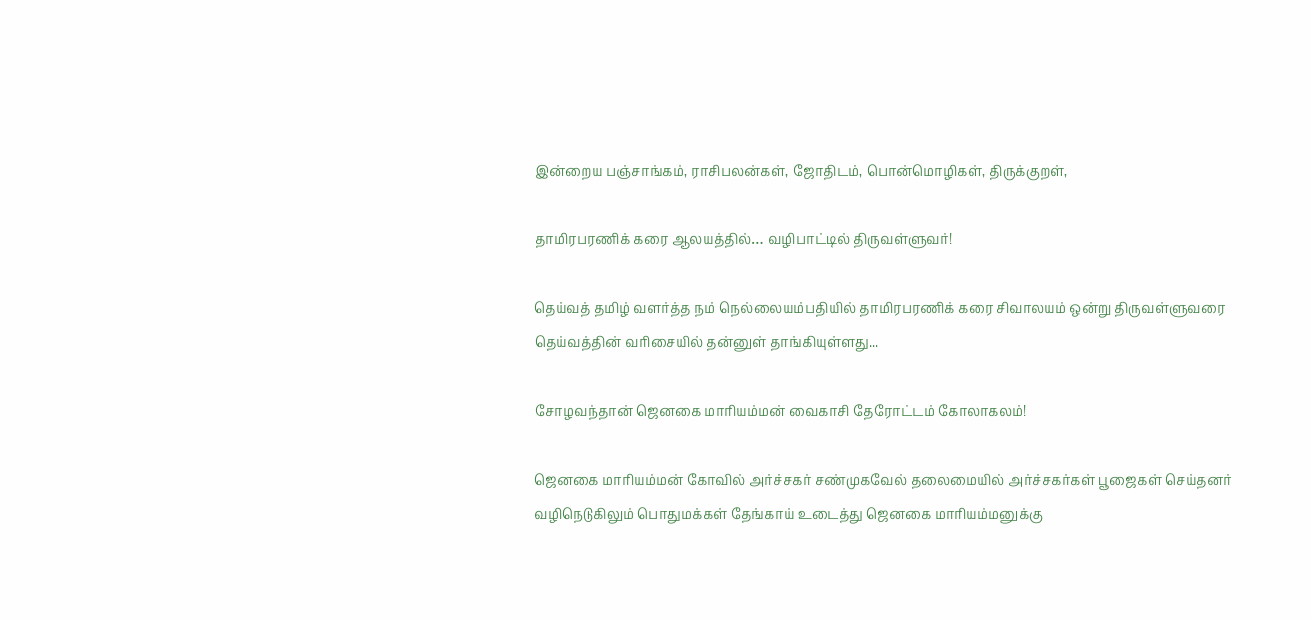இன்றைய பஞ்சாங்கம், ராசிபலன்கள், ஜோதிடம், பொன்மொழிகள், திருக்குறள்,

தாமிரபரணிக் கரை ஆலயத்தில்… வழிபாட்டில் திருவள்ளுவர்!

தெய்வத் தமிழ் வளர்த்த நம் நெல்லையம்பதியில் தாமிரபரணிக் கரை சிவாலயம் ஒன்று திருவள்ளுவரை தெய்வத்தின் வரிசையில் தன்னுள் தாங்கியுள்ளது...

சோழவந்தான் ஜெனகை மாரியம்மன் வைகாசி தேரோட்டம் கோலாகலம்!

ஜெனகை மாரியம்மன் கோவில் அர்ச்சகர் சண்முகவேல் தலைமையில் அர்ச்சகர்கள் பூஜைகள் செய்தனர் வழிநெடுகிலும் பொதுமக்கள் தேங்காய் உடைத்து ஜெனகை மாரியம்மனுக்கு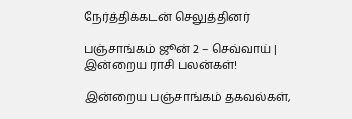நேர்த்திக்கடன் செலுத்தினர்

பஞ்சாங்கம் ஜூன் 2 – செவ்வாய் | இன்றைய ராசி பலன்கள்!

இன்றைய பஞ்சாங்கம் தகவல்கள்,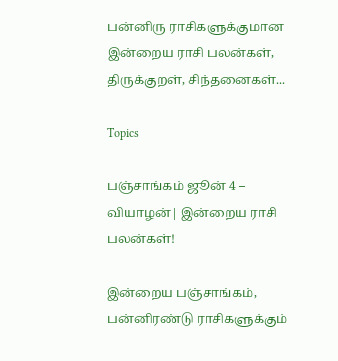பன்னிரு ராசிகளுக்குமான இன்றைய ராசி பலன்கள், திருக்குறள், சிந்தனைகள்...

Topics

பஞ்சாங்கம் ஜூன் 4 – வியாழன்| இன்றைய ராசி பலன்கள்!

இன்றைய பஞ்சாங்கம், பன்னிரண்டு ராசிகளுக்கும்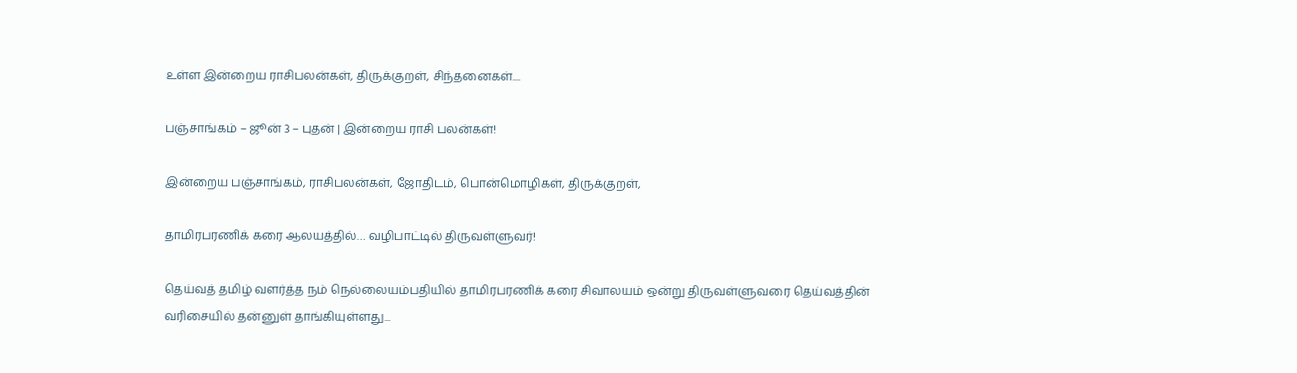உள்ள இன்றைய ராசிபலன்கள், திருக்குறள், சிந்தனைகள்....

பஞ்சாங்கம் – ஜூன் 3 – புதன் | இன்றைய ராசி பலன்கள்!

இன்றைய பஞ்சாங்கம், ராசிபலன்கள், ஜோதிடம், பொன்மொழிகள், திருக்குறள்,

தாமிரபரணிக் கரை ஆலயத்தில்… வழிபாட்டில் திருவள்ளுவர்!

தெய்வத் தமிழ் வளர்த்த நம் நெல்லையம்பதியில் தாமிரபரணிக் கரை சிவாலயம் ஒன்று திருவள்ளுவரை தெய்வத்தின் வரிசையில் தன்னுள் தாங்கியுள்ளது...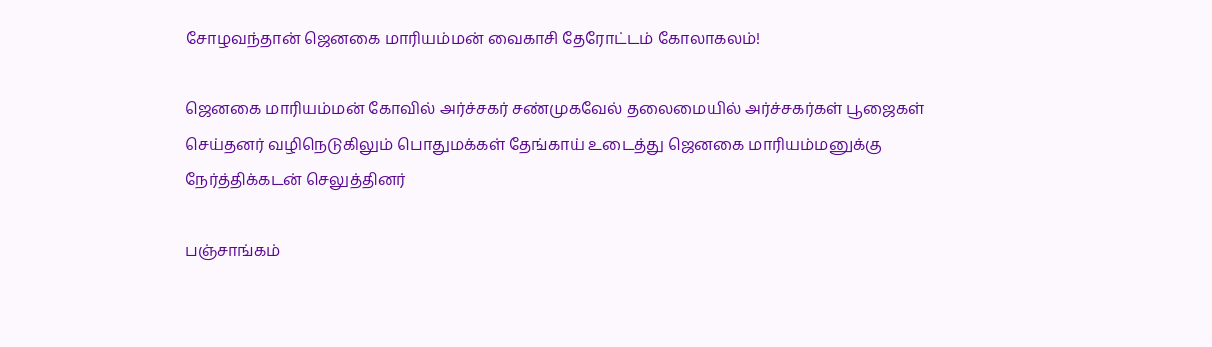சோழவந்தான் ஜெனகை மாரியம்மன் வைகாசி தேரோட்டம் கோலாகலம்!

ஜெனகை மாரியம்மன் கோவில் அர்ச்சகர் சண்முகவேல் தலைமையில் அர்ச்சகர்கள் பூஜைகள் செய்தனர் வழிநெடுகிலும் பொதுமக்கள் தேங்காய் உடைத்து ஜெனகை மாரியம்மனுக்கு நேர்த்திக்கடன் செலுத்தினர்

பஞ்சாங்கம்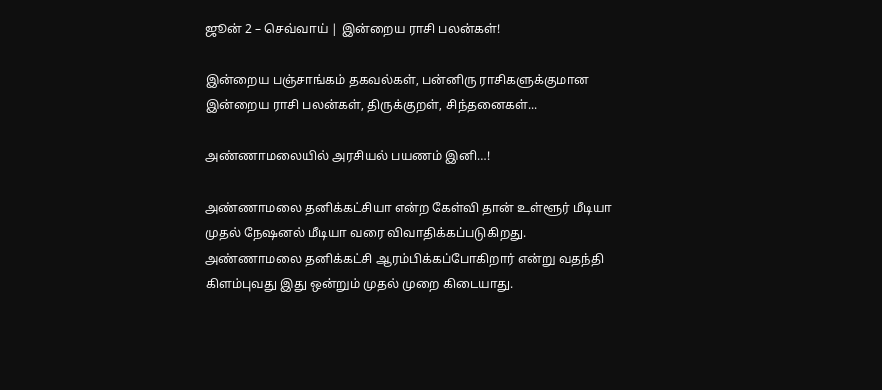ஜூன் 2 – செவ்வாய் | இன்றைய ராசி பலன்கள்!

இன்றைய பஞ்சாங்கம் தகவல்கள், பன்னிரு ராசிகளுக்குமான இன்றைய ராசி பலன்கள், திருக்குறள், சிந்தனைகள்...

அண்ணாமலையில் அரசியல் பயணம் இனி…!

அண்ணாமலை தனிக்கட்சியா என்ற கேள்வி தான் உள்ளூர் மீடியா முதல் நேஷனல் மீடியா வரை விவாதிக்கப்படுகிறது. அண்ணாமலை தனிக்கட்சி ஆரம்பிக்கப்போகிறார் என்று வதந்தி கிளம்புவது இது ஒன்றும் முதல் முறை கிடையாது.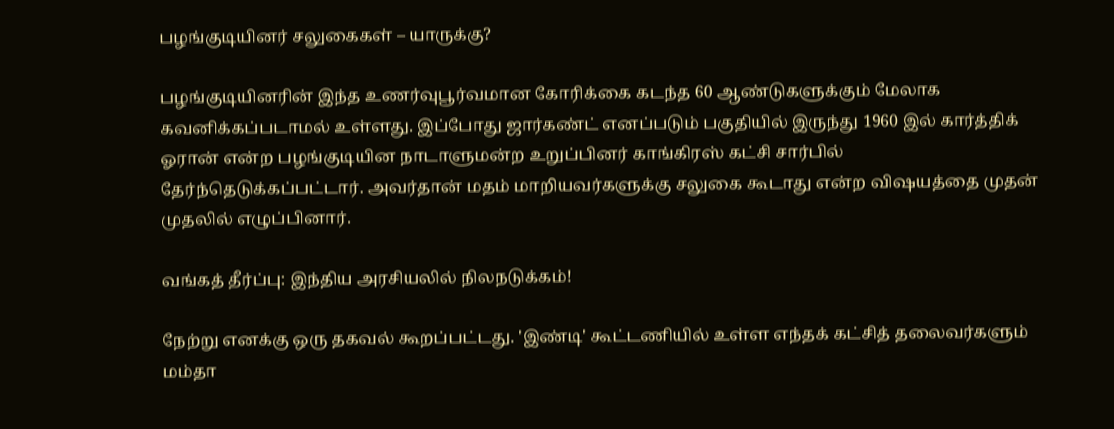பழங்குடியினர் சலுகைகள் – யாருக்கு?

பழங்குடியினரின் இந்த உணர்வுபூர்வமான கோரிக்கை கடந்த 60 ஆண்டுகளுக்கும் மேலாக கவனிக்கப்படாமல் உள்ளது. இப்போது ஜார்கண்ட் எனப்படும் பகுதியில் இருந்து 1960 இல் கார்த்திக் ஓரான் என்ற பழங்குடியின நாடாளுமன்ற உறுப்பினர் காங்கிரஸ் கட்சி சார்பில் தேர்ந்தெடுக்கப்பட்டார். அவர்தான் மதம் மாறியவர்களுக்கு சலுகை கூடாது என்ற விஷயத்தை முதன் முதலில் எழுப்பினார்.

வங்கத் தீர்ப்பு: இந்திய அரசியலில் நிலநடுக்கம்!

நேற்று எனக்கு ஒரு தகவல் கூறப்பட்டது. 'இண்டி' கூட்டணியில் உள்ள எந்தக் கட்சித் தலைவர்களும் மம்தா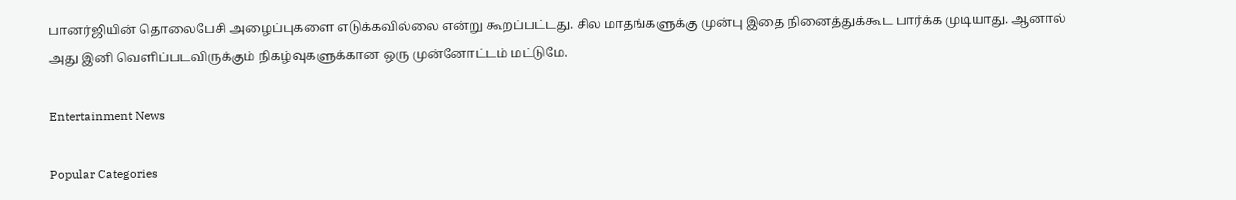பானர்ஜியின் தொலைபேசி அழைப்புகளை எடுக்கவில்லை என்று கூறப்பட்டது. சில மாதங்களுக்கு முன்பு இதை நினைத்துக்கூட பார்க்க முடியாது. ஆனால் அது இனி வெளிப்படவிருக்கும் நிகழ்வுகளுக்கான ஒரு முன்னோட்டம் மட்டுமே.

Entertainment News

Popular Categories